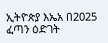ኢትዮጵያ እኤአ በ2025 ፈጣን ዕድገት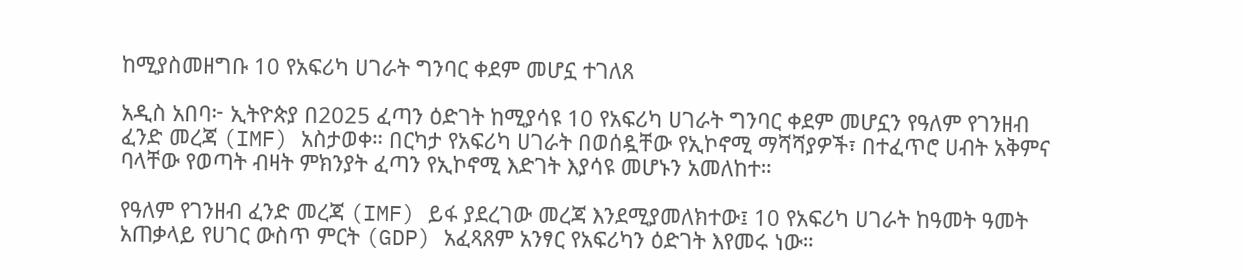ከሚያስመዘግቡ 10 የአፍሪካ ሀገራት ግንባር ቀደም መሆኗ ተገለጸ

አዲስ አበባ፦ ኢትዮጵያ በ2025 ፈጣን ዕድገት ከሚያሳዩ 10 የአፍሪካ ሀገራት ግንባር ቀደም መሆኗን የዓለም የገንዘብ ፈንድ መረጃ (IMF) አስታወቀ። በርካታ የአፍሪካ ሀገራት በወሰዷቸው የኢኮኖሚ ማሻሻያዎች፣ በተፈጥሮ ሀብት አቅምና ባላቸው የወጣት ብዛት ምክንያት ፈጣን የኢኮኖሚ እድገት እያሳዩ መሆኑን አመለከተ።

የዓለም የገንዘብ ፈንድ መረጃ (IMF) ይፋ ያደረገው መረጃ እንደሚያመለክተው፤ 10 የአፍሪካ ሀገራት ከዓመት ዓመት አጠቃላይ የሀገር ውስጥ ምርት (GDP) አፈጻጸም አንፃር የአፍሪካን ዕድገት እየመሩ ነው።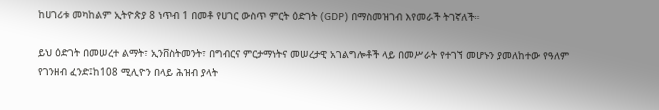ከሀገሪቱ መካከልም ኢትዮጵያ 8 ነጥብ 1 በመቶ የሀገር ውስጥ ምርት ዕድገት (GDP) በማስመዝገብ እየመራች ትገኛለች።

ይህ ዕድገት በመሠረተ ልማት፣ ኢንቨስትመንት፣ በግብርና ምርታማነትና መሠረታዊ አገልግሎቶች ላይ በመሥራት የተገኘ መሆኑን ያመለከተው የዓለም የገንዘብ ፈንድ፤ከ108 ሚሊዮን በላይ ሕዝብ ያላት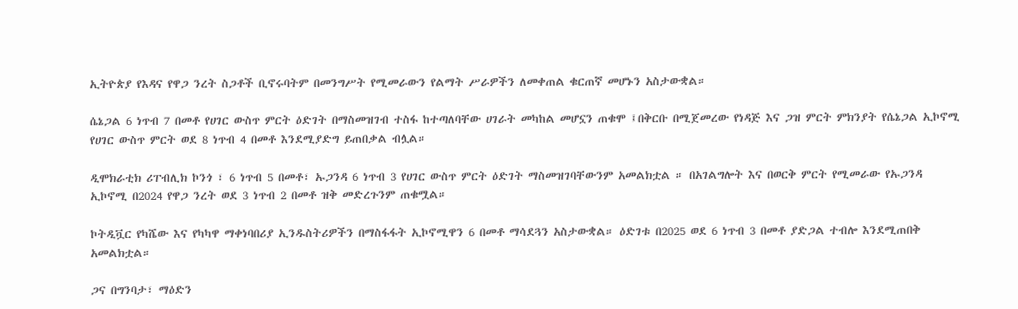ኢትዮጵያ የእዳና የዋጋ ንረት ስጋቶች ቢኖሩባትም በመንግሥት የሚመራውን የልማት ሥራዎችን ለመቀጠል ቁርጠኛ መሆኑን አስታውቋል።

ሴኔጋል 6 ነጥብ 7 በመቶ የሀገር ውስጥ ምርት ዕድገት በማስመዝገብ ተስፋ ከተጣለባቸው ሀገራት መካከል መሆኗን ጠቁሞ ፤በቅርቡ በሚጀመረው የነዳጅ እና ጋዝ ምርት ምክንያት የሴኔጋል ኢኮኖሚ የሀገር ውስጥ ምርት ወደ 8 ነጥብ 4 በመቶ እንደሚያድግ ይጠበቃል ብሏል።

ዲሞክራቲክ ሪፐብሊክ ኮንጎ ፣ 6 ነጥብ 5 በመቶ፣ ኡጋንዳ 6 ነጥብ 3 የሀገር ውስጥ ምርት ዕድገት ማስመዝገባቸውንም አመልክቷል ። በአገልግሎት እና በወርቅ ምርት የሚመራው የኡጋንዳ ኢኮኖሚ በ2024 የዋጋ ንረት ወደ 3 ነጥብ 2 በመቶ ዝቅ መድረጉንም ጠቁሟል።

ኮትዲቯር የካሼው እና የካካዋ ማቀነባበሪያ ኢንዱስትሪዎችን በማስፋፋት ኢኮኖሚዋን 6 በመቶ ማሳደጓን አስታውቋል። ዕድገቱ በ2025 ወደ 6 ነጥብ 3 በመቶ ያድጋል ተብሎ እንደሚጠበቅ አመልክቷል።

ጋና በግንባታ፣ ማዕድን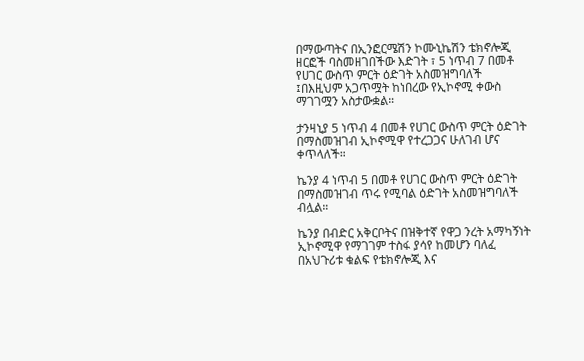በማውጣትና በኢንፎርሜሽን ኮሙኒኬሽን ቴክኖሎጂ ዘርፎች ባስመዘገበችው እድገት ፣ 5 ነጥብ 7 በመቶ የሀገር ውስጥ ምርት ዕድገት አስመዝግባለች ፤በእዚህም አጋጥሟት ከነበረው የኢኮኖሚ ቀውስ ማገገሟን አስታውቋል።

ታንዛኒያ 5 ነጥብ 4 በመቶ የሀገር ውስጥ ምርት ዕድገት በማስመዝገብ ኢኮኖሚዋ የተረጋጋና ሁለገብ ሆና ቀጥላለች።

ኬንያ 4 ነጥብ 5 በመቶ የሀገር ውስጥ ምርት ዕድገት በማስመዝገብ ጥሩ የሚባል ዕድገት አስመዝግባለች ብሏል።

ኬንያ በብድር አቅርቦትና በዝቅተኛ የዋጋ ንረት አማካኝነት ኢኮኖሚዋ የማገገም ተስፋ ያሳየ ከመሆን ባለፈ በአህጉሪቱ ቁልፍ የቴክኖሎጂ እና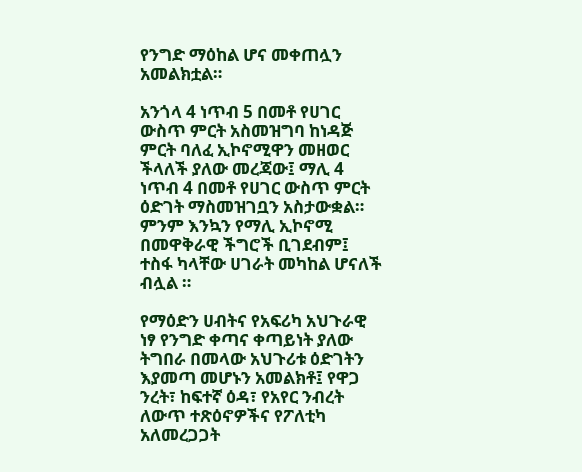የንግድ ማዕከል ሆና መቀጠሏን አመልክቷል።

አንጎላ 4 ነጥብ 5 በመቶ የሀገር ውስጥ ምርት አስመዝግባ ከነዳጅ ምርት ባለፈ ኢኮኖሚዋን መዘወር ችላለች ያለው መረጃው፤ ማሊ 4 ነጥብ 4 በመቶ የሀገር ውስጥ ምርት ዕድገት ማስመዝገቧን አስታውቋል። ምንም እንኳን የማሊ ኢኮኖሚ በመዋቅራዊ ችግሮች ቢገደብም፤ ተስፋ ካላቸው ሀገራት መካከል ሆናለች ብሏል ።

የማዕድን ሀብትና የአፍሪካ አህጉራዊ ነፃ የንግድ ቀጣና ቀጣይነት ያለው ትግበራ በመላው አህጉሪቱ ዕድገትን እያመጣ መሆኑን አመልክቶ፤ የዋጋ ንረት፣ ከፍተኛ ዕዳ፣ የአየር ንብረት ለውጥ ተጽዕኖዎችና የፖለቲካ አለመረጋጋት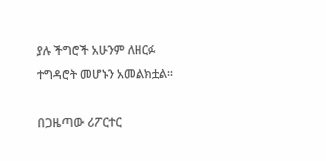ያሉ ችግሮች አሁንም ለዘርፉ ተግዳሮት መሆኑን አመልክቷል።

በጋዜጣው ሪፖርተር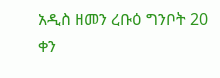አዲስ ዘመን ረቡዕ ግንቦት 20 ቀን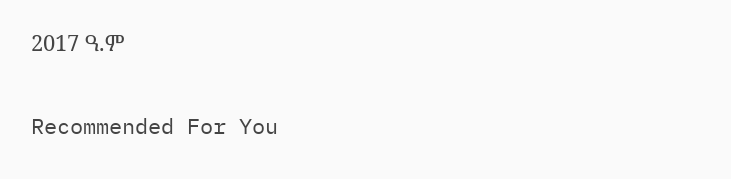2017 ዓ.ም

Recommended For You